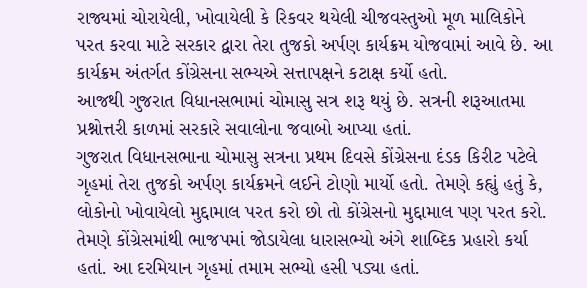રાજ્યમાં ચોરાયેલી, ખોવાયેલી કે રિકવર થયેલી ચીજવસ્તુઓ મૂળ માલિકોને પરત કરવા માટે સરકાર દ્વારા તેરા તુજકો અર્પણ કાર્યક્રમ યોજવામાં આવે છે. આ કાર્યક્રમ અંતર્ગત કોંગ્રેસના સભ્યએ સત્તાપક્ષને કટાક્ષ કર્યો હતો.
આજથી ગુજરાત વિધાનસભામાં ચોમાસુ સત્ર શરૂ થયું છે. સત્રની શરૂઆતમા પ્રશ્નોત્તરી કાળમાં સરકારે સવાલોના જવાબો આપ્યા હતાં.
ગુજરાત વિધાનસભાના ચોમાસુ સત્રના પ્રથમ દિવસે કોંગ્રેસના દંડક કિરીટ પટેલે ગૃહમાં તેરા તુજકો અર્પણ કાર્યક્રમને લઈને ટોણો માર્યો હતો. તેમણે કહ્યું હતું કે, લોકોનો ખોવાયેલો મુદ્દામાલ પરત કરો છો તો કોંગ્રેસનો મુદ્દામાલ પણ પરત કરો. તેમણે કોંગ્રેસમાંથી ભાજપમાં જોડાયેલા ધારાસભ્યો અંગે શાબ્દિક પ્રહારો કર્યા હતાં. આ દરમિયાન ગૃહમાં તમામ સભ્યો હસી પડ્યા હતાં.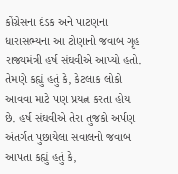કોંગ્રેસના દંડક અને પાટણના ધારાસભ્યના આ ટોણાનો જવાબ ગૃહ રાજ્યમંત્રી હર્ષ સંઘવીએ આપ્યો હતો. તેમણે કહ્યું હતું કે, કેટલાક લોકો આવવા માટે પણ પ્રયત્ન કરતા હોય છે. હર્ષ સંઘવીએ તેરા તુજકો અર્પણ અંતર્ગત પુછાયેલા સવાલનો જવાબ આપતા કહ્યું હતું કે,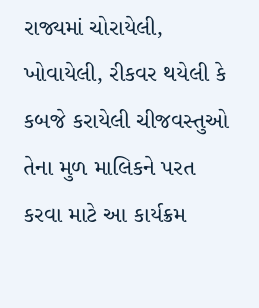રાજ્યમાં ચોરાયેલી, ખોવાયેલી, રીકવર થયેલી કે કબજે કરાયેલી ચીજવસ્તુઓ તેના મુળ માલિકને પરત કરવા માટે આ કાર્યક્રમ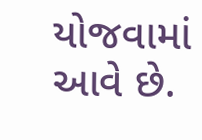યોજવામાં આવે છે.